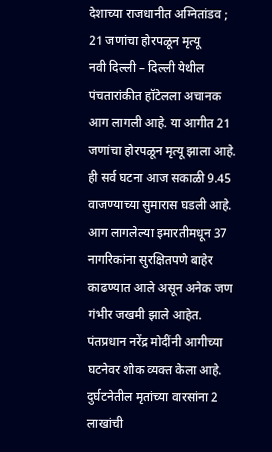देशाच्या राजधानीत अग्नितांडव ; 21 जणांचा होरपळून मृत्यू
नवी दिल्ली – दिल्ली येथील पंचतारांकीत हॉटेलला अचानक आग लागली आहे. या आगीत 21 जणांचा होरपळून मृत्यू झाला आहे. ही सर्व घटना आज सकाळी 9.45 वाजण्याच्या सुमारास घडली आहे.
आग लागलेल्या इमारतीमधून 37 नागरिकांना सुरक्षितपणे बाहेर काढण्यात आले असून अनेक जण गंभीर जखमी झाले आहेत. पंतप्रधान नरेंद्र मोदींनी आगीच्या घटनेवर शोक व्यक्त केला आहे. दुर्घटनेतील मृतांच्या वारसांना 2 लाखांची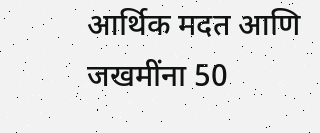आर्थिक मदत आणि जखमींना 50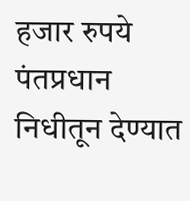हजार रुपये पंतप्रधान निधीतून देण्यात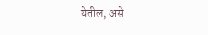येतील, असे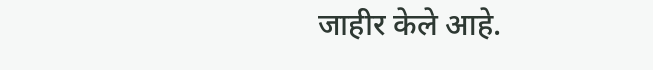जाहीर केले आहे.